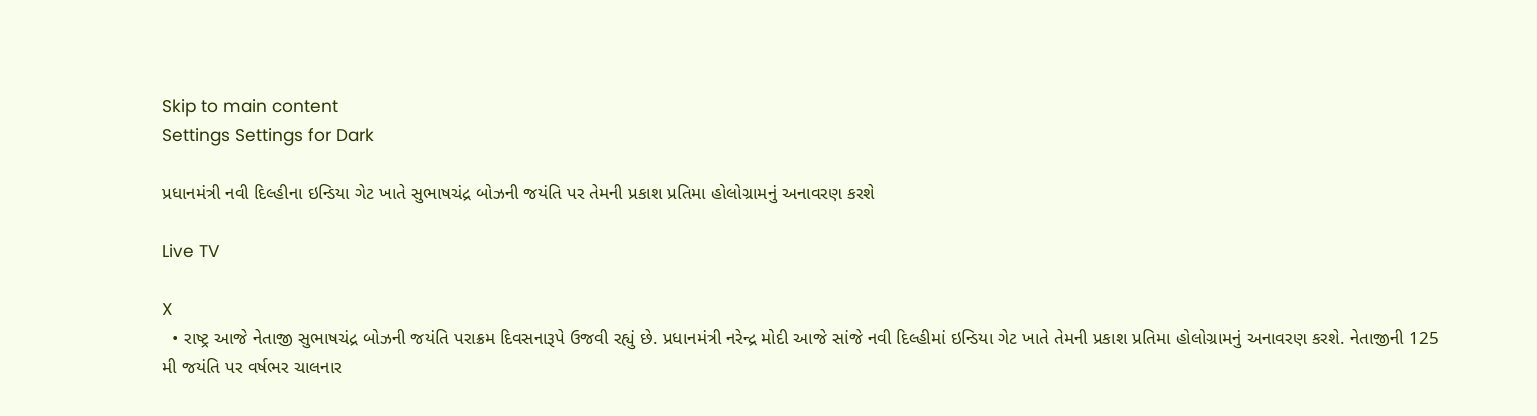Skip to main content
Settings Settings for Dark

પ્રધાનમંત્રી નવી દિલ્હીના ઇન્ડિયા ગેટ ખાતે સુભાષચંદ્ર બોઝની જયંતિ પર તેમની પ્રકાશ પ્રતિમા હોલોગ્રામનું અનાવરણ કરશે

Live TV

X
  • રાષ્ટ્ર આજે નેતાજી સુભાષચંદ્ર બોઝની જયંતિ પરાક્રમ દિવસનારૂપે ઉજવી રહ્યું છે. પ્રધાનમંત્રી નરેન્દ્ર મોદી આજે સાંજે નવી દિલ્હીમાં ઇન્ડિયા ગેટ ખાતે તેમની પ્રકાશ પ્રતિમા હોલોગ્રામનું અનાવરણ કરશે. નેતાજીની 125 મી જયંતિ પર વર્ષભર ચાલનાર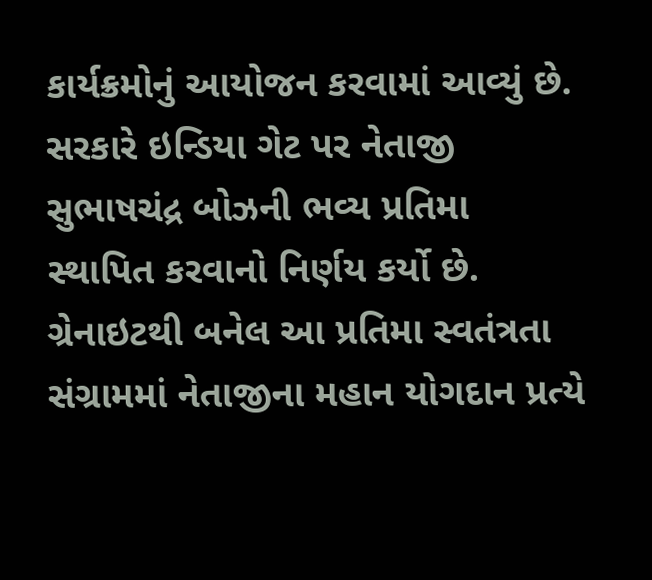કાર્યક્રમોનું આયોજન કરવામાં આવ્યું છે. સરકારે ઇન્ડિયા ગેટ પર નેતાજી સુભાષચંદ્ર બોઝની ભવ્ય પ્રતિમા સ્થાપિત કરવાનો નિર્ણય કર્યો છે. ગ્રેનાઇટથી બનેલ આ પ્રતિમા સ્વતંત્રતા સંગ્રામમાં નેતાજીના મહાન યોગદાન પ્રત્યે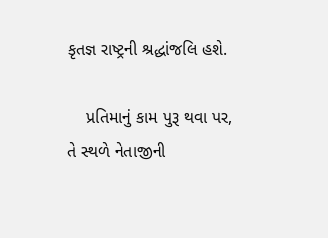કૃતજ્ઞ રાષ્ટ્રની શ્રદ્ધાંજલિ હશે.

    પ્રતિમાનું કામ પુરૂ થવા પર, તે સ્થળે નેતાજીની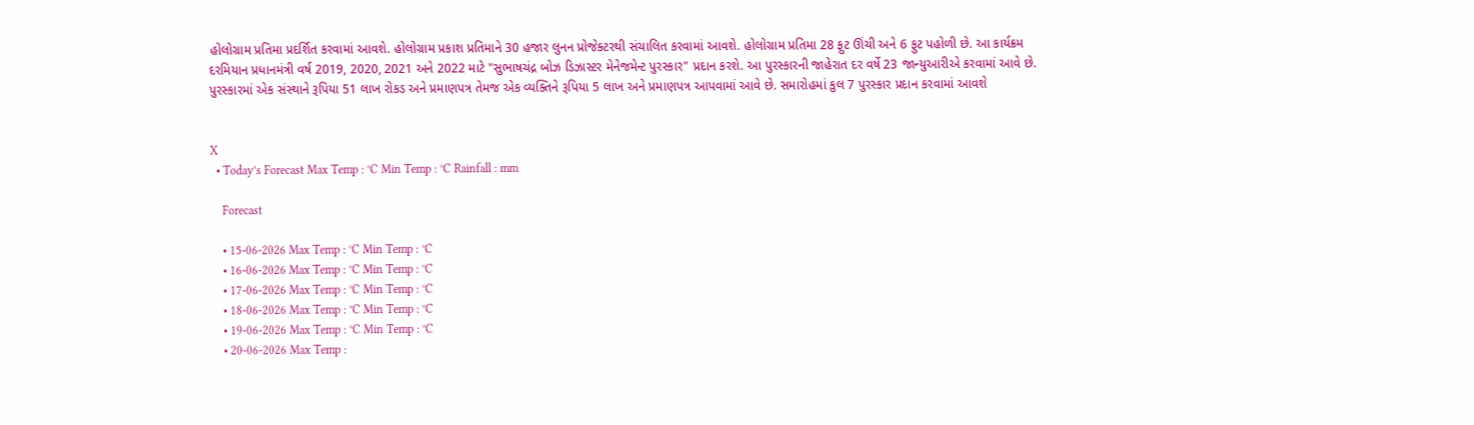હોલોગ્રામ પ્રતિમા પ્રદર્શિત કરવામાં આવશે. હોલોગ્રામ પ્રકાશ પ્રતિમાને 30 હજાર લુનન પ્રોજેક્ટરથી સંચાલિત કરવામાં આવશે. હોલોગ્રામ પ્રતિમા 28 ફુટ ઊંચી અને 6 ફુટ પહોળી છે. આ કાર્યક્રમ દરમિયાન પ્રધાનમંત્રી વર્ષ 2019, 2020, 2021 અને 2022 માટે "સુભાષચંદ્ર બોઝ ડિઝાસ્ટર મેનેજમેન્ટ પુરસ્કાર" પ્રદાન કરશે. આ પુરસ્કારની જાહેરાત દર વર્ષે 23 જાન્યુઆરીએ કરવામાં આવે છે. પુરસ્કારમાં એક સંસ્થાને રૂપિયા 51 લાખ રોકડ અને પ્રમાણપત્ર તેમજ એક વ્યક્તિને રૂપિયા 5 લાખ અને પ્રમાણપત્ર આપવામાં આવે છે. સમારોહમાં કુલ 7 પુરસ્કાર પ્રદાન કરવામાં આવશે


X
  • Today’s Forecast Max Temp : °C Min Temp : °C Rainfall : mm

    Forecast

    • 15-06-2026 Max Temp : °C Min Temp : °C
    • 16-06-2026 Max Temp : °C Min Temp : °C
    • 17-06-2026 Max Temp : °C Min Temp : °C
    • 18-06-2026 Max Temp : °C Min Temp : °C
    • 19-06-2026 Max Temp : °C Min Temp : °C
    • 20-06-2026 Max Temp :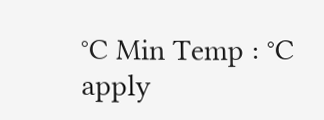°C Min Temp : °C
apply